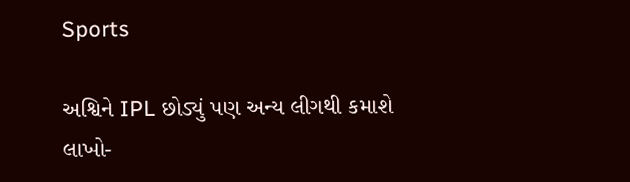Sports

અશ્વિને IPL છોડ્યું પણ અન્ય લીગથી કમાશે લાખો-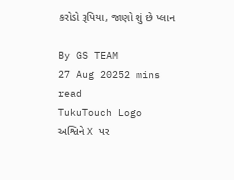કરોડો રૂપિયા, જાણો શું છે પ્લાન

By GS TEAM
27 Aug 20252 mins read
TukuTouch Logo
અશ્વિને X પર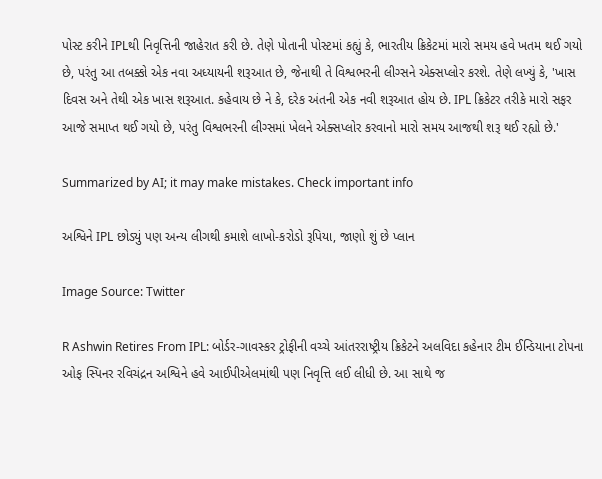પોસ્ટ કરીને IPLથી નિવૃત્તિની જાહેરાત કરી છે. તેણે પોતાની પોસ્ટમાં કહ્યું કે, ભારતીય ક્રિકેટમાં મારો સમય હવે ખતમ થઈ ગયો છે, પરંતુ આ તબક્કો એક નવા અધ્યાયની શરૂઆત છે, જેનાથી તે વિશ્વભરની લીગ્સને એક્સપ્લોર કરશે. તેણે લખ્યું કે, 'ખાસ દિવસ અને તેથી એક ખાસ શરૂઆત. કહેવાય છે ને કે, દરેક અંતની એક નવી શરૂઆત હોય છે. IPL ક્રિકેટર તરીકે મારો સફર આજે સમાપ્ત થઈ ગયો છે, પરંતુ વિશ્વભરની લીગ્સમાં ખેલને એક્સપ્લોર કરવાનો મારો સમય આજથી શરૂ થઈ રહ્યો છે.'

Summarized by AI; it may make mistakes. Check important info

અશ્વિને IPL છોડ્યું પણ અન્ય લીગથી કમાશે લાખો-કરોડો રૂપિયા, જાણો શું છે પ્લાન

Image Source: Twitter

R Ashwin Retires From IPL: બોર્ડર-ગાવસ્કર ટ્રોફીની વચ્ચે આંતરરાષ્ટ્રીય ક્રિકેટને અલવિદા કહેનાર ટીમ ઈન્ડિયાના ટોપના ઓફ સ્પિનર રવિચંદ્રન અશ્વિને હવે આઈપીએલમાંથી પણ નિવૃત્તિ લઈ લીધી છે. આ સાથે જ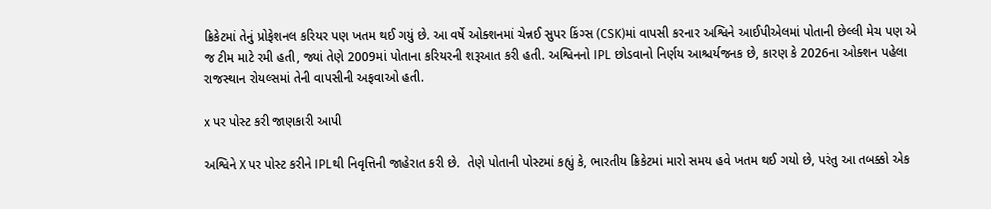ક્રિકેટમાં તેનું પ્રોફેશનલ કરિયર પણ ખતમ થઈ ગયું છે. આ વર્ષે ઓક્શનમાં ચેન્નઈ સુપર કિંગ્સ (CSK)માં વાપસી કરનાર અશ્વિને આઈપીએલમાં પોતાની છેલ્લી મેચ પણ એ જ ટીમ માટે રમી હતી, જ્યાં તેણે 2009માં પોતાના કરિયરની શરૂઆત કરી હતી. અશ્વિનનો IPL છોડવાનો નિર્ણય આશ્ચર્યજનક છે, કારણ કે 2026ના ઓક્શન પહેલા રાજસ્થાન રોયલ્સમાં તેની વાપસીની અફવાઓ હતી.

x પર પોસ્ટ કરી જાણકારી આપી

અશ્વિને X પર પોસ્ટ કરીને IPLથી નિવૃત્તિની જાહેરાત કરી છે.  તેણે પોતાની પોસ્ટમાં કહ્યું કે, ભારતીય ક્રિકેટમાં મારો સમય હવે ખતમ થઈ ગયો છે, પરંતુ આ તબક્કો એક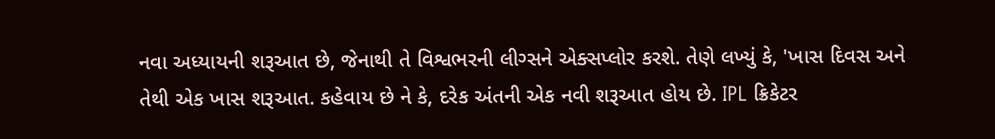નવા અધ્યાયની શરૂઆત છે, જેનાથી તે વિશ્વભરની લીગ્સને એક્સપ્લોર કરશે. તેણે લખ્યું કે, 'ખાસ દિવસ અને તેથી એક ખાસ શરૂઆત. કહેવાય છે ને કે, દરેક અંતની એક નવી શરૂઆત હોય છે. IPL ક્રિકેટર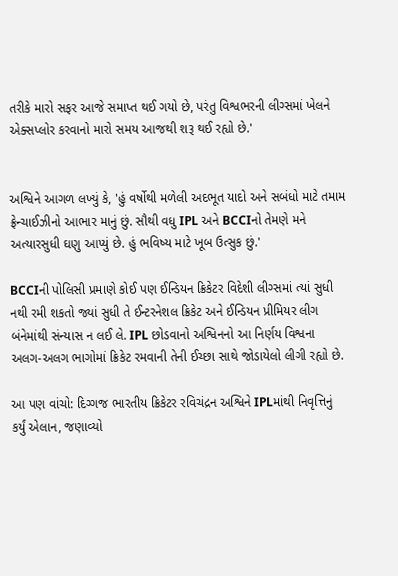તરીકે મારો સફર આજે સમાપ્ત થઈ ગયો છે, પરંતુ વિશ્વભરની લીગ્સમાં ખેલને એક્સપ્લોર કરવાનો મારો સમય આજથી શરૂ થઈ રહ્યો છે.'


અશ્વિને આગળ લખ્યું કે, 'હું વર્ષોથી મળેલી અદભૂત યાદો અને સબંધો માટે તમામ ફ્રેન્ચાઈઝીનો આભાર માનું છું. સૌથી વધુ IPL અને BCCIનો તેમણે મને અત્યારસુધી ઘણુ આપ્યું છે. હું ભવિષ્ય માટે ખૂબ ઉત્સુક છું.'

BCCIની પોલિસી પ્રમાણે કોઈ પણ ઈન્ડિયન ક્રિકેટર વિદેશી લીગ્સમાં ત્યાં સુધી નથી રમી શકતો જ્યાં સુધી તે ઈન્ટરનેશલ ક્રિકેટ અને ઈન્ડિયન પ્રીમિયર લીગ બંનેમાંથી સંન્યાસ ન લઈ લે. IPL છોડવાનો અશ્વિનનો આ નિર્ણય વિશ્વના અલગ-અલગ ભાગોમાં ક્રિકેટ રમવાની તેની ઈચ્છા સાથે જોડાયેલો લીગી રહ્યો છે.

આ પણ વાંચો: દિગ્ગજ ભારતીય ક્રિકેટર રવિચંદ્રન અશ્વિને IPLમાંથી નિવૃત્તિનું કર્યું એલાન, જણાવ્યો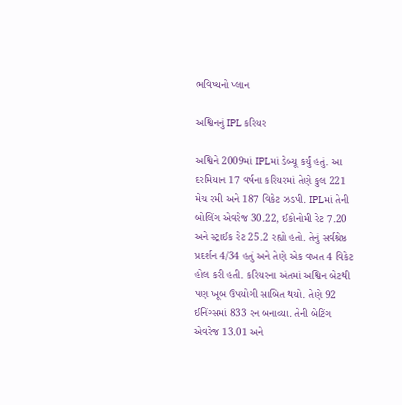ભવિષ્યનો પ્લાન

અશ્વિનનું IPL કરિયર

અશ્વિને 2009માં IPLમાં ડેબ્યૂ કર્યું હતું. આ દરમિયાન 17 વર્ષના કરિયરમાં તેણે કુલ 221 મેચ રમી અને 187 વિકેટ ઝડપી. IPLમાં તેની બોલિંગ એવરેજ 30.22, ઈકોનોમી રેટ 7.20 અને સ્ટ્રાઈક રેટ 25.2 રહ્યો હતો. તેનું સર્વશ્રેષ્ઠ પ્રદર્શન 4/34 હતું અને તેણે એક વખત 4 વિકેટ હોલ કરી હતી. કરિયરના અંતમાં અશ્વિન બેટથી પણ ખૂબ ઉપયોગી સાબિત થયો. તેણે 92 ઈનિંગ્સમાં 833 રન બનાવ્યા. તેની બેટિંગ એવરેજ 13.01 અને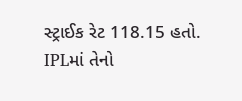સ્ટ્રાઈક રેટ 118.15 હતો. IPLમાં તેનો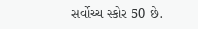સર્વોચ્ચ સ્કોર 50 છે.